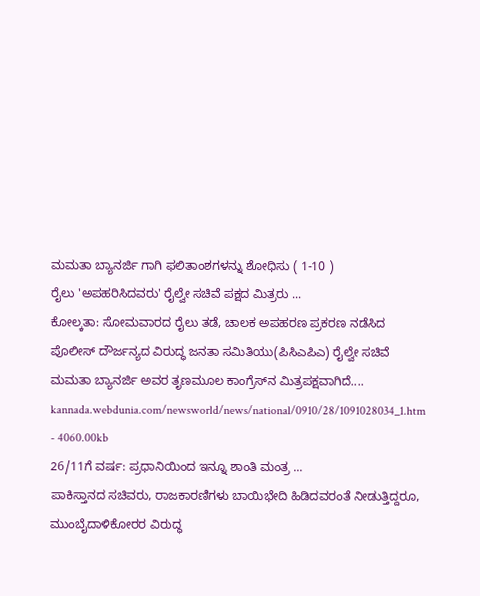ಮಮತಾ ಬ್ಯಾನರ್ಜಿ ಗಾಗಿ ಫಲಿತಾಂಶಗಳನ್ನು ಶೋಧಿಸು ( 1-10 )
ರೈಲು 'ಅಪಹರಿಸಿದವರು' ರೈಲ್ವೇ ಸಚಿವೆ ಪಕ್ಷದ ಮಿತ್ರರು ...
ಕೋಲ್ಕತಾ: ಸೋಮವಾರದ ರೈಲು ತಡೆ, ಚಾಲಕ ಅಪಹರಣ ಪ್ರಕರಣ ನಡೆಸಿದ ಪೊಲೀಸ್ ದೌರ್ಜನ್ಯದ ವಿರುದ್ಧ ಜನತಾ ಸಮಿತಿಯು(ಪಿಸಿಎಪಿಎ) ರೈಲ್ವೇ ಸಚಿವೆ ಮಮತಾ ಬ್ಯಾನರ್ಜಿ ಅವರ ತೃಣಮೂಲ ಕಾಂಗ್ರೆಸ್‌ನ ಮಿತ್ರಪಕ್ಷವಾಗಿದೆ....
kannada.webdunia.com/newsworld/news/national/0910/28/1091028034_1.htm - 4060.00kb
26/11ಗೆ ವರ್ಷ: ಪ್ರಧಾನಿಯಿಂದ ಇನ್ನೂ ಶಾಂತಿ ಮಂತ್ರ ...
ಪಾಕಿಸ್ತಾನದ ಸಚಿವರು, ರಾಜಕಾರಣಿಗಳು ಬಾಯಿಭೇದಿ ಹಿಡಿದವರಂತೆ ನೀಡುತ್ತಿದ್ದರೂ, ಮುಂಬೈದಾಳಿಕೋರರ ವಿರುದ್ಧ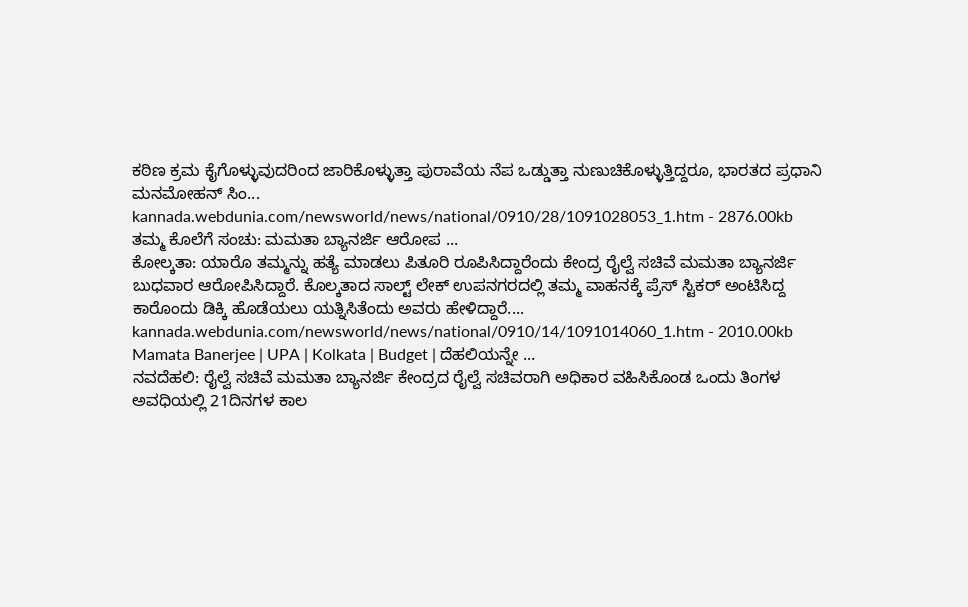ಕಠಿಣ ಕ್ರಮ ಕೈಗೊಳ್ಳುವುದರಿಂದ ಜಾರಿಕೊಳ್ಳುತ್ತಾ ಪುರಾವೆಯ ನೆಪ ಒಡ್ಡುತ್ತಾ ನುಣುಚಿಕೊಳ್ಳುತ್ತಿದ್ದರೂ, ಭಾರತದ ಪ್ರಧಾನಿ ಮನಮೋಹನ್ ಸಿಂ...
kannada.webdunia.com/newsworld/news/national/0910/28/1091028053_1.htm - 2876.00kb
ತಮ್ಮ ಕೊಲೆಗೆ ಸಂಚು: ಮಮತಾ ಬ್ಯಾನರ್ಜಿ ಆರೋಪ ...
ಕೋಲ್ಕತಾ: ಯಾರೊ ತಮ್ಮನ್ನು ಹತ್ಯೆ ಮಾಡಲು ಪಿತೂರಿ ರೂಪಿಸಿದ್ದಾರೆಂದು ಕೇಂದ್ರ ರೈಲ್ವೆ ಸಚಿವೆ ಮಮತಾ ಬ್ಯಾನರ್ಜಿ ಬುಧವಾರ ಆರೋಪಿಸಿದ್ದಾರೆ. ಕೊಲ್ಕತಾದ ಸಾಲ್ಟ್ ಲೇಕ್ ಉಪನಗರದಲ್ಲಿ ತಮ್ಮ ವಾಹನಕ್ಕೆ ಪ್ರೆಸ್ ಸ್ಟಿಕರ್ ಅಂಟಿಸಿದ್ದ ಕಾರೊಂದು ಡಿಕ್ಕಿ ಹೊಡೆಯಲು ಯತ್ನಿಸಿತೆಂದು ಅವರು ಹೇಳಿದ್ದಾರೆ....
kannada.webdunia.com/newsworld/news/national/0910/14/1091014060_1.htm - 2010.00kb
Mamata Banerjee | UPA | Kolkata | Budget | ದೆಹಲಿಯನ್ನೇ ...
ನವದೆಹಲಿ: ರೈಲ್ವೆ ಸಚಿವೆ ಮಮತಾ ಬ್ಯಾನರ್ಜಿ ಕೇಂದ್ರದ ರೈಲ್ವೆ ಸಚಿವರಾಗಿ ಅಧಿಕಾರ ವಹಿಸಿಕೊಂಡ ಒಂದು ತಿಂಗಳ ಅವಧಿಯಲ್ಲಿ 21ದಿನಗಳ ಕಾಲ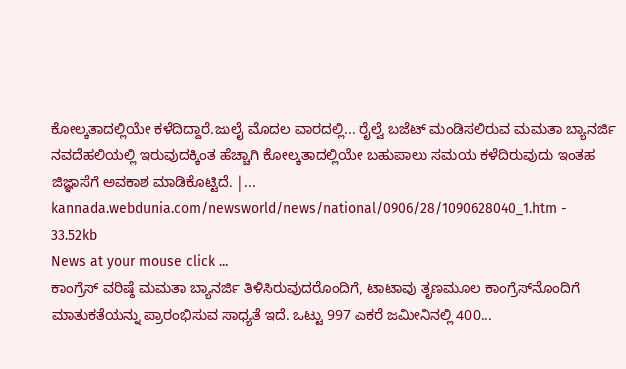ಕೋಲ್ಕತಾದಲ್ಲಿಯೇ ಕಳೆದಿದ್ದಾರೆ.ಜುಲೈ ಮೊದಲ ವಾರದಲ್ಲಿ... ರೈಲ್ವೆ ಬಜೆಟ್ ಮಂಡಿಸಲಿರುವ ಮಮತಾ ಬ್ಯಾನರ್ಜಿ ನವದೆಹಲಿಯಲ್ಲಿ ಇರುವುದಕ್ಕಿಂತ ಹೆಚ್ಚಾಗಿ ಕೋಲ್ಕತಾದಲ್ಲಿಯೇ ಬಹುಪಾಲು ಸಮಯ ಕಳೆದಿರುವುದು ಇಂತಹ ಜಿಜ್ಞಾಸೆಗೆ ಅವಕಾಶ ಮಾಡಿಕೊಟ್ಟಿದೆ. |...
kannada.webdunia.com/newsworld/news/national/0906/28/1090628040_1.htm - 33.52kb
News at your mouse click ...
ಕಾಂಗ್ರೆಸ್ ವರಿಷ್ಠೆ ಮಮತಾ ಬ್ಯಾನರ್ಜಿ ತಿಳಿಸಿರುವುದರೊಂದಿಗೆ, ಟಾಟಾವು ತೃಣಮೂಲ ಕಾಂಗ್ರೆಸ್‌ನೊಂದಿಗೆ ಮಾತುಕತೆಯನ್ನು ಪ್ರಾರಂಭಿಸುವ ಸಾಧ್ಯತೆ ಇದೆ. ಒಟ್ಟು 997 ಎಕರೆ ಜಮೀನಿನಲ್ಲಿ 400...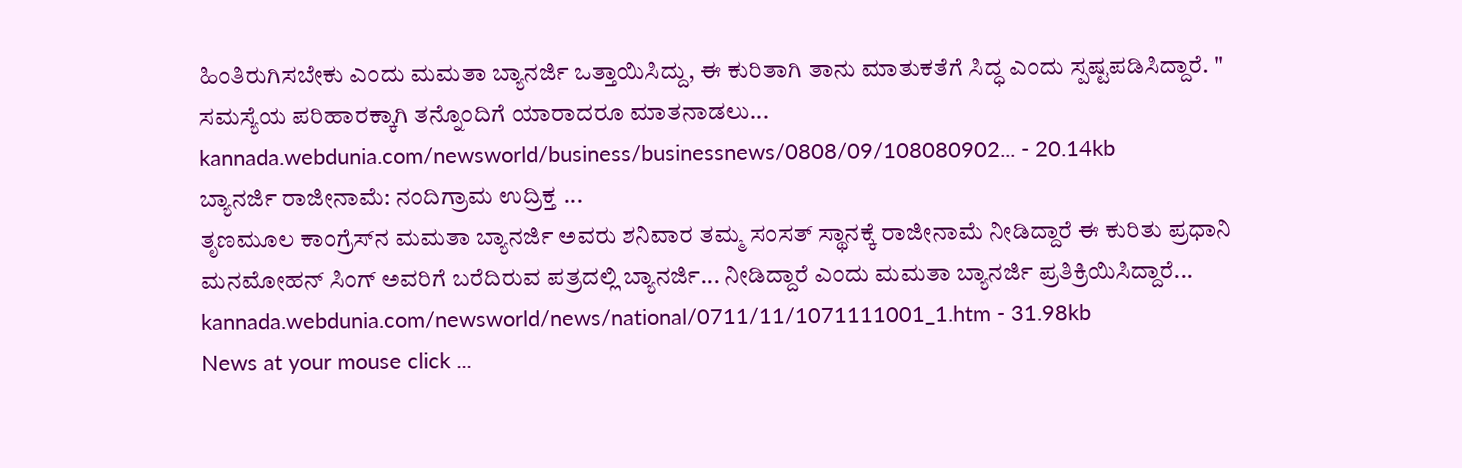ಹಿಂತಿರುಗಿಸಬೇಕು ಎಂದು ಮಮತಾ ಬ್ಯಾನರ್ಜಿ ಒತ್ತಾಯಿಸಿದ್ದು, ಈ ಕುರಿತಾಗಿ ತಾನು ಮಾತುಕತೆಗೆ ಸಿದ್ಧ ಎಂದು ಸ್ಪಷ್ಟಪಡಿಸಿದ್ದಾರೆ. " ಸಮಸ್ಯೆಯ ಪರಿಹಾರಕ್ಕಾಗಿ ತನ್ನೊಂದಿಗೆ ಯಾರಾದರೂ ಮಾತನಾಡಲು...
kannada.webdunia.com/newsworld/business/businessnews/0808/09/108080902... - 20.14kb
ಬ್ಯಾನರ್ಜಿ ರಾಜೀನಾಮೆ: ನಂದಿಗ್ರಾಮ ಉದ್ರಿಕ್ತ ...
ತೃಣಮೂಲ ಕಾಂಗ್ರೆಸ್‌ನ ಮಮತಾ ಬ್ಯಾನರ್ಜಿ ಅವರು ಶನಿವಾರ ತಮ್ಮ ಸಂಸತ್ ಸ್ಥಾನಕ್ಕೆ ರಾಜೀನಾಮೆ ನೀಡಿದ್ದಾರೆ ಈ ಕುರಿತು ಪ್ರಧಾನಿ ಮನಮೋಹನ್ ಸಿಂಗ್ ಅವರಿಗೆ ಬರೆದಿರುವ ಪತ್ರದಲ್ಲಿ ಬ್ಯಾನರ್ಜಿ... ನೀಡಿದ್ದಾರೆ ಎಂದು ಮಮತಾ ಬ್ಯಾನರ್ಜಿ ಪ್ರತಿಕ್ರಿಯಿಸಿದ್ದಾರೆ...
kannada.webdunia.com/newsworld/news/national/0711/11/1071111001_1.htm - 31.98kb
News at your mouse click ...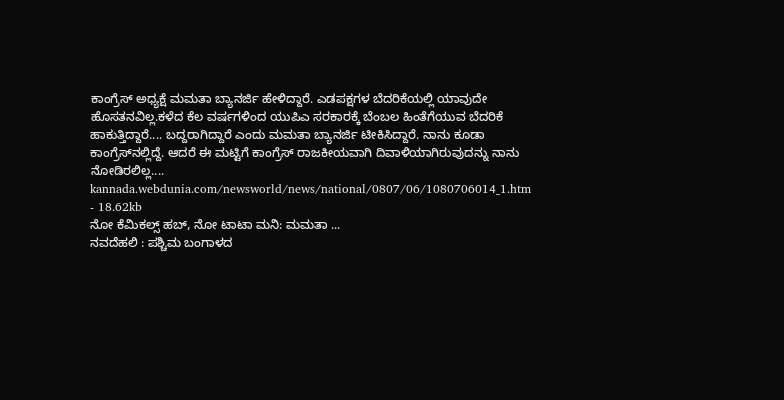ಕಾಂಗ್ರೆಸ್ ಅಧ್ಯಕ್ಷೆ ಮಮತಾ ಬ್ಯಾನರ್ಜಿ ಹೇಳಿದ್ದಾರೆ. ಎಡಪಕ್ಷಗಳ ಬೆದರಿಕೆಯಲ್ಲಿ ಯಾವುದೇ ಹೊಸತನವಿಲ್ಲ.ಕಳೆದ ಕೆಲ ವರ್ಷಗಳಿಂದ ಯುಪಿಎ ಸರಕಾರಕ್ಕೆ ಬೆಂಬಲ ಹಿಂತೆಗೆಯುವ ಬೆದರಿಕೆ ಹಾಕುತ್ತಿದ್ದಾರೆ.... ಬದ್ದರಾಗಿದ್ದಾರೆ ಎಂದು ಮಮತಾ ಬ್ಯಾನರ್ಜಿ ಟೀಕಿಸಿದ್ದಾರೆ. ನಾನು ಕೂಡಾ ಕಾಂಗ್ರೆಸ್‌ನಲ್ಲಿದ್ದೆ. ಆದರೆ ಈ ಮಟ್ಟಿಗೆ ಕಾಂಗ್ರೆಸ್ ರಾಜಕೀಯವಾಗಿ ದಿವಾಳಿಯಾಗಿರುವುದನ್ನು ನಾನು ನೋಡಿರಲಿಲ್ಲ....
kannada.webdunia.com/newsworld/news/national/0807/06/1080706014_1.htm - 18.62kb
ನೋ ಕೆಮಿಕಲ್ಸ್ ಹಬ್, ನೋ ಟಾಟಾ ಮನಿ: ಮಮತಾ ...
ನವದೆಹಲಿ : ಪಶ್ಚಿಮ ಬಂಗಾಳದ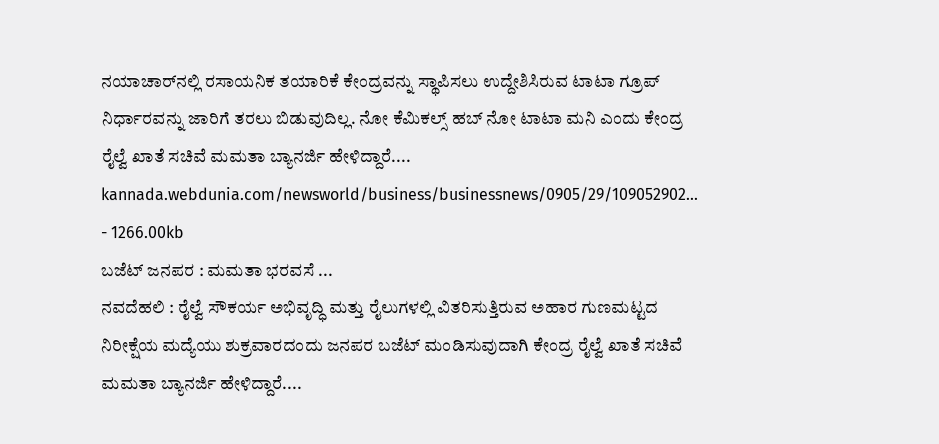ನಯಾಚಾರ್‌ನಲ್ಲಿ ರಸಾಯನಿಕ ತಯಾರಿಕೆ ಕೇಂದ್ರವನ್ನು ಸ್ಥಾಪಿಸಲು ಉದ್ದೇಶಿಸಿರುವ ಟಾಟಾ ಗ್ರೂಪ್‌ ನಿರ್ಧಾರವನ್ನು ಜಾರಿಗೆ ತರಲು ಬಿಡುವುದಿಲ್ಲ. ನೋ ಕೆಮಿಕಲ್ಸ್ ಹಬ್ ನೋ ಟಾಟಾ ಮನಿ ಎಂದು ಕೇಂದ್ರ ರೈಲ್ವೆ ಖಾತೆ ಸಚಿವೆ ಮಮತಾ ಬ್ಯಾನರ್ಜಿ ಹೇಳಿದ್ದಾರೆ....
kannada.webdunia.com/newsworld/business/businessnews/0905/29/109052902... - 1266.00kb
ಬಜೆಟ್ ಜನಪರ : ಮಮತಾ ಭರವಸೆ ...
ನವದೆಹಲಿ : ರೈಲ್ವೆ ಸೌಕರ್ಯ ಅಭಿವೃದ್ಧಿ ಮತ್ತು ರೈಲುಗಳಲ್ಲಿ ವಿತರಿಸುತ್ತಿರುವ ಅಹಾರ ಗುಣಮಟ್ಟದ ನಿರೀಕ್ಷೆಯ ಮದ್ಯೆಯು ಶುಕ್ರವಾರದಂದು ಜನಪರ ಬಜೆಟ್ ಮಂಡಿಸುವುದಾಗಿ ಕೇಂದ್ರ ರೈಲ್ವೆ ಖಾತೆ ಸಚಿವೆ ಮಮತಾ ಬ್ಯಾನರ್ಜಿ ಹೇಳಿದ್ದಾರೆ....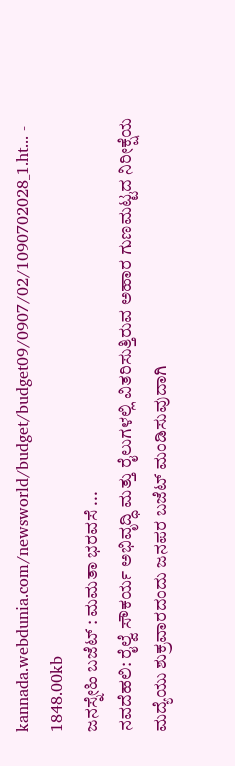kannada.webdunia.com/newsworld/budget/budget09/0907/02/1090702028_1.ht... - 1848.00kb
ಜನಸ್ನೇಹಿ ಬಜೆಟ್ : ಮಮತಾ ಭರವಸೆ ...
ನವದೆಹಲಿ: ರೈಲ್ವೆ ಸೌಕರ್ಯ ಅಭಿವೃದ್ಧಿ ಮತ್ತು ರೈಲುಗಳಲ್ಲಿ ವಿತರಿಸುತ್ತಿರುವ ಅಹಾರ ಗುಣಮಟ್ಟದ ನಿರೀಕ್ಷೆಯ ಮದ್ಯೆಯು ಶುಕ್ರವಾರದಂದು ಜನಪರ ಬಜೆಟ್ ಮಂಡಿಸುವುದಾಗಿ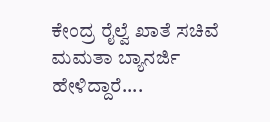ಕೇಂದ್ರ ರೈಲ್ವೆ ಖಾತೆ ಸಚಿವೆ ಮಮತಾ ಬ್ಯಾನರ್ಜಿ ಹೇಳಿದ್ದಾರೆ....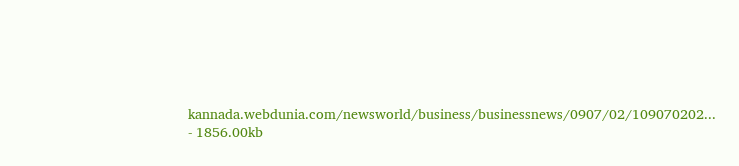kannada.webdunia.com/newsworld/business/businessnews/0907/02/109070202... - 1856.00kb